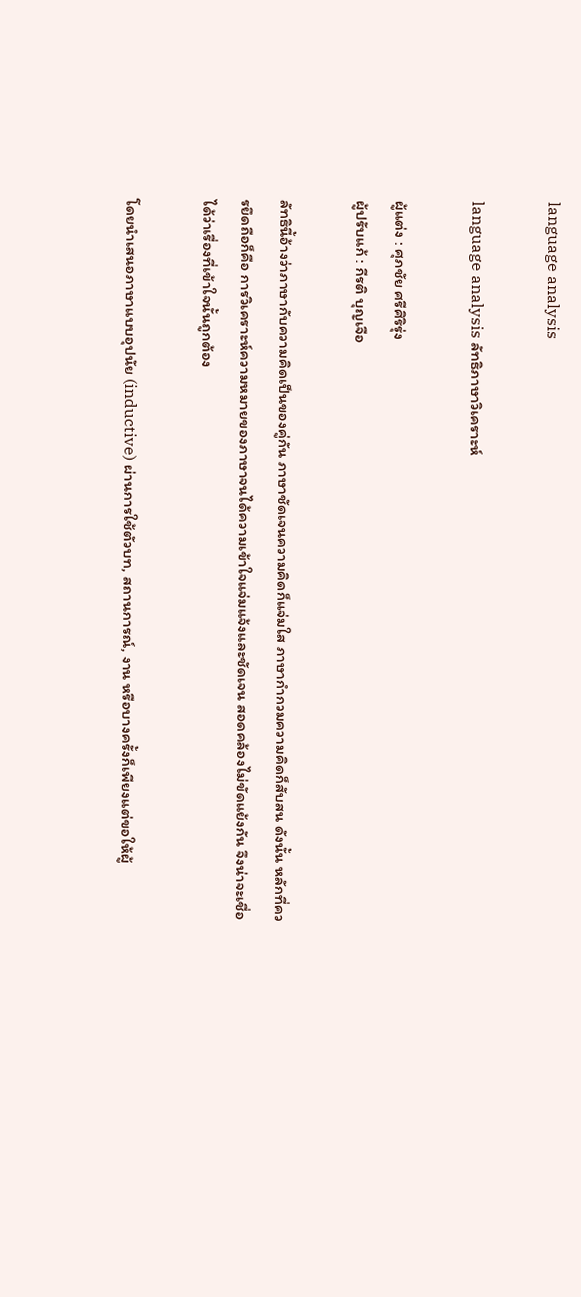language analysis

language analysis ลัทธิภาษาวิเคราะห์

ผู้แต่ง : ศุภชัย ศรีศิริรุ่ง
ผู้ปรับแก้ : กีรติ บุญเจือ

ลัทธินี้อ้างว่าภาษากับความคิดเป็นของคู่กัน ภาษาชัดเจนความคิดก็แจ่มใส ภาษากำกวมความคิดก็สับสน ดังนั้น หลักที่ควรยึดถือก็คือ การวิเคราะห์ความหมายของภาษาจนได้ความเข้าใจแจ่มแจ้งและชัดเจน สอดคล้องไม่ขัดแย้งกัน จึงน่าจะเชื่อได้ว่าเรื่องที่เข้าใจนั้นถูกต้อง

โดยนำเสนอภาษาแบบอุปนัย (inductive) ผ่านการใช้ตัวบท, สถานการณ์, งาน หรือบางครั้งก็เพียงแต่ขอให้ผู้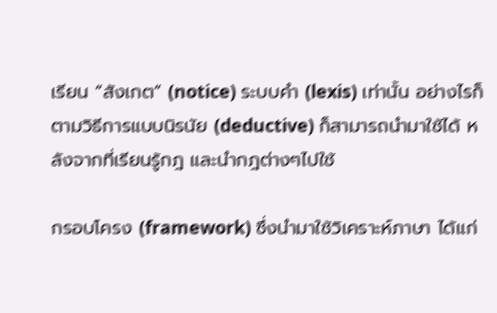เรียน “สังเกต” (notice) ระบบคำ (lexis) เท่านั้น อย่างไรก็ตามวิธีการแบบนิรนัย (deductive) ก็สามารถนำมาใช้ได้ หลังจากที่เรียนรู้กฎ และนำกฎต่างๆไปใช้

กรอบโครง (framework) ซึ่งนำมาใช้วิเคราะห์ภาษา ได้แก่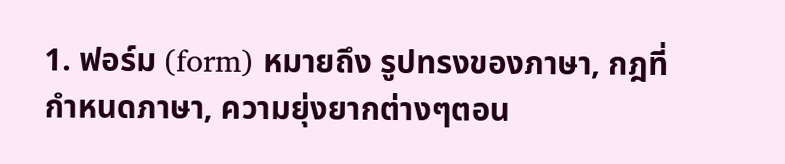1. ฟอร์ม (form) หมายถึง รูปทรงของภาษา, กฎที่กำหนดภาษา, ความยุ่งยากต่างๆตอน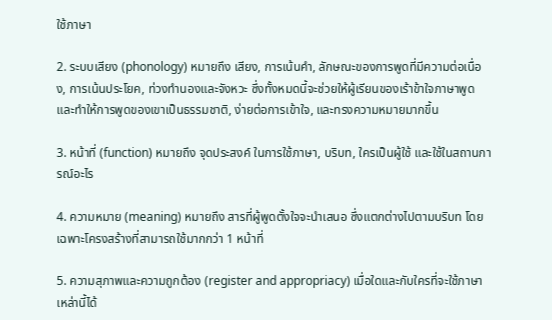ใช้ภาษา

2. ระบบเสียง (phonology) หมายถึง เสียง, การเน้นคำ, ลักษณะของการพูดที่มีความต่อเนื่อง, การเน้นประโยค, ท่วงทำนองและจังหวะ ซึ่งทั้งหมดนี้จะช่วยให้ผู้เรียนของเร้าข้าใจภาษาพูด และทำให้การพูดของเขาเป็นธรรมชาติ, ง่ายต่อการเข้าใจ, และทรงความหมายมากขึ้น

3. หน้าที่ (function) หมายถึง จุดประสงค์ ในการใช้ภาษา, บริบท, ใครเป็นผู้ใช้ และใช้ในสถานการณ์อะไร

4. ความหมาย (meaning) หมายถึง สารที่ผู้พูดตั้งใจจะนำเสนอ ซึ่งแตกต่างไปตามบริบท โดยเฉพาะโครงสร้างที่สามารถใช้มากกว่า 1 หน้าที่

5. ความสุภาพและความถูกต้อง (register and appropriacy) เมื่อใดและกับใครที่จะใช้ภาษาเหล่านี้ได้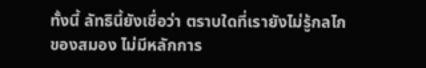ทั้งนี้ ลัทธินี้ยังเชื่อว่า ตราบใดที่เรายังไม่รู้กลไกของสมอง ไม่มีหลักการ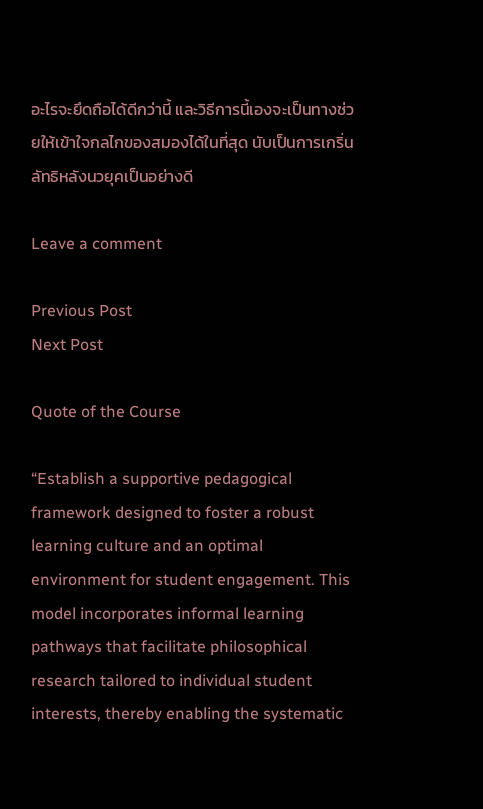อะไรจะยึดถือได้ดีกว่านี้ และวิธีการนี้เองจะเป็นทางช่วยให้เข้าใจกลไกของสมองได้ในที่สุด นับเป็นการเกริ่นลัทธิหลังนวยุคเป็นอย่างดี

Leave a comment

Previous Post
Next Post

Quote of the Course

“Establish a supportive pedagogical framework designed to foster a robust learning culture and an optimal environment for student engagement. This model incorporates informal learning pathways that facilitate philosophical research tailored to individual student interests, thereby enabling the systematic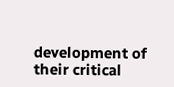development of their critical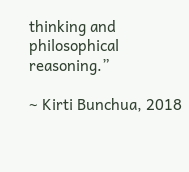thinking and philosophical reasoning.”

~ Kirti Bunchua, 2018